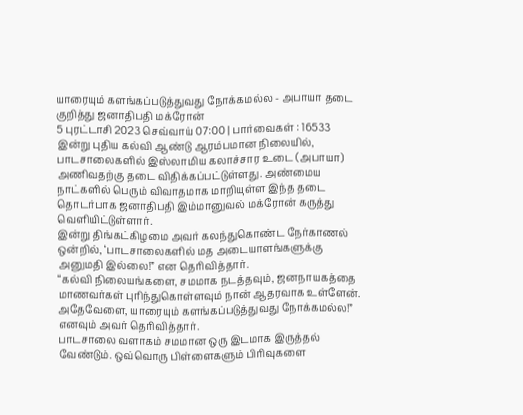யாரையும் களங்கப்படுத்துவது நோக்கமல்ல - அபாயா தடை குறித்து ஜனாதிபதி மக்ரோன்
5 புரட்டாசி 2023 செவ்வாய் 07:00 | பார்வைகள் : 16533
இன்று புதிய கல்வி ஆண்டு ஆரம்பமான நிலையில், பாடசாலைகளில் இஸ்லாமிய கலாச்சார உடை (அபாயா) அணிவதற்கு தடை விதிக்கப்பட்டுள்ளது. அண்மைய நாட்களில் பெரும் விவாதமாக மாறியுள்ள இந்த தடை தொடர்பாக ஜனாதிபதி இம்மானுவல் மக்ரோன் கருத்து வெளியிட்டுள்ளார்.
இன்று திங்கட்கிழமை அவர் கலந்துகொண்ட நேர்காணல் ஒன்றில், ‘பாடசாலைகளில் மத அடையாளங்களுக்கு அனுமதி இல்லை!” என தெரிவித்தார்.
“கல்வி நிலையங்களை, சமமாக நடத்தவும், ஜனநாயகத்தை மாணவர்கள் புரிந்துகொள்ளவும் நான் ஆதரவாக உள்ளேன். அதேவேளை, யாரையும் களங்கப்படுத்துவது நோக்கமல்ல!” எனவும் அவர் தெரிவித்தார்.
பாடசாலை வளாகம் சமமான ஒரு இடமாக இருத்தல் வேண்டும். ஒவ்வொரு பிள்ளைகளும் பிரிவுகளை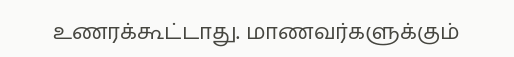உணரக்கூட்டாது. மாணவர்களுக்கும்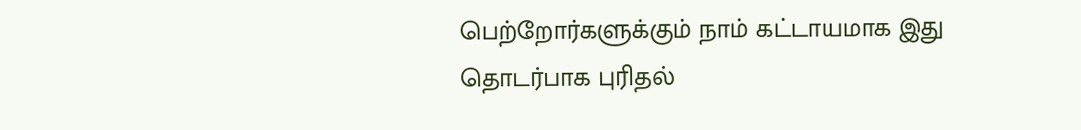பெற்றோர்களுக்கும் நாம் கட்டாயமாக இது தொடர்பாக புரிதல்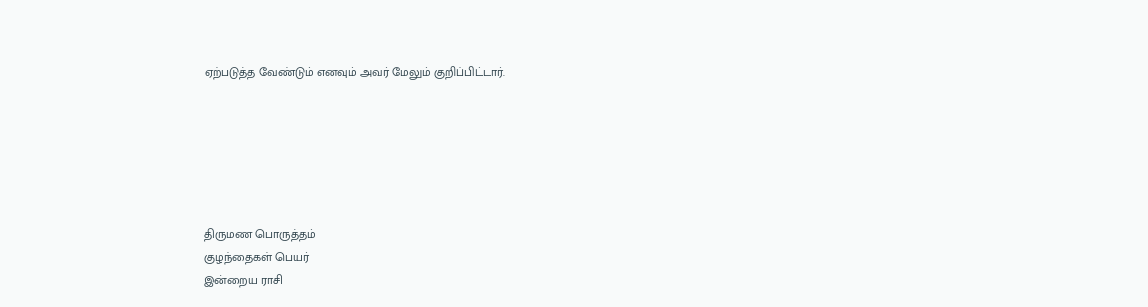ஏற்படுத்த வேண்டும் எனவும் அவர் மேலும் குறிப்பிட்டார்.






திருமண பொருத்தம்
குழந்தைகள் பெயர்
இன்றைய ராசி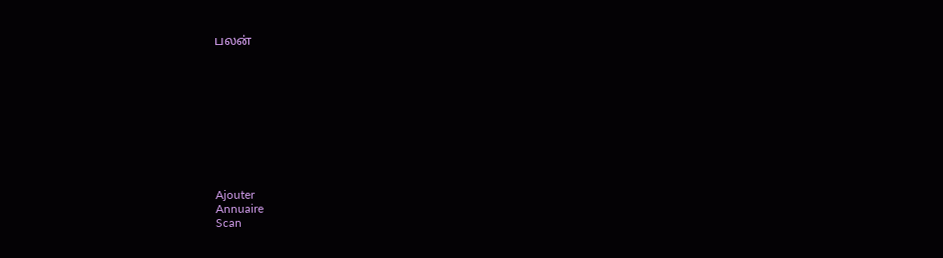பலன்










Ajouter
Annuaire
Scan